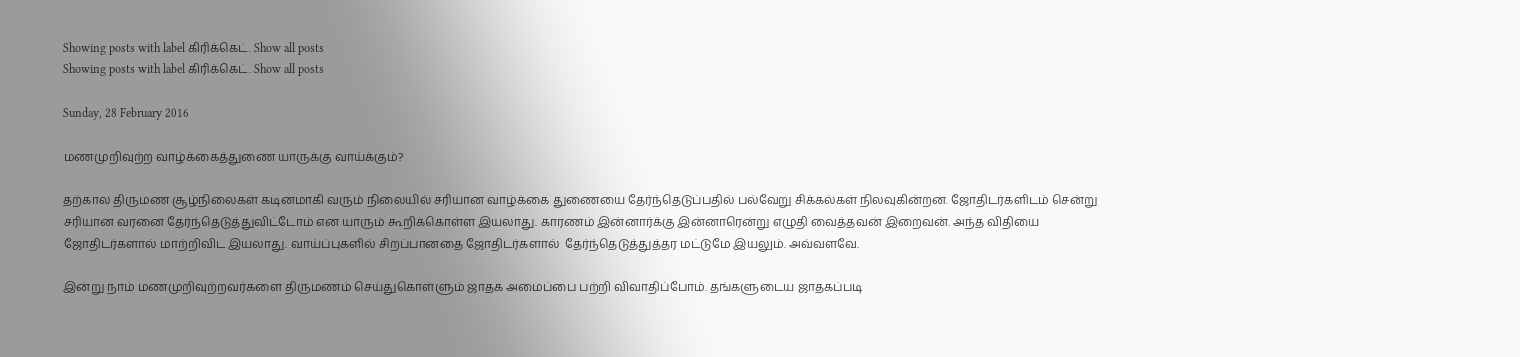Showing posts with label கிரிக்கெட். Show all posts
Showing posts with label கிரிக்கெட். Show all posts

Sunday, 28 February 2016

மணமுறிவுற்ற வாழ்க்கைத்துணை யாருக்கு வாய்க்கும்?

தற்கால திருமண சூழ்நிலைகள் கடினமாகி வரும் நிலையில் சரியான வாழ்க்கை துணையை தேர்ந்தெடுப்பதில் பல்வேறு சிக்கல்கள் நிலவுகின்றன. ஜோதிடர்களிடம் சென்று சரியான வரனை தேர்ந்தெடுத்துவிட்டோம் என யாரும் கூறிக்கொள்ள இயலாது. காரணம் இன்னார்க்கு இன்னாரென்று எழுதி வைத்தவன் இறைவன். அந்த விதியை ஜோதிடர்களால் மாற்றிவிட இயலாது. வாய்ப்புகளில் சிறப்பானதை ஜோதிடர்களால்  தேர்ந்தெடுத்துத்தர மட்டுமே இயலும். அவ்வளவே.

இன்று நாம் மணமுறிவுற்றவர்களை திருமணம் செய்துகொள்ளும் ஜாதக அமைப்பை பற்றி விவாதிப்போம். தங்களுடைய ஜாதகப்படி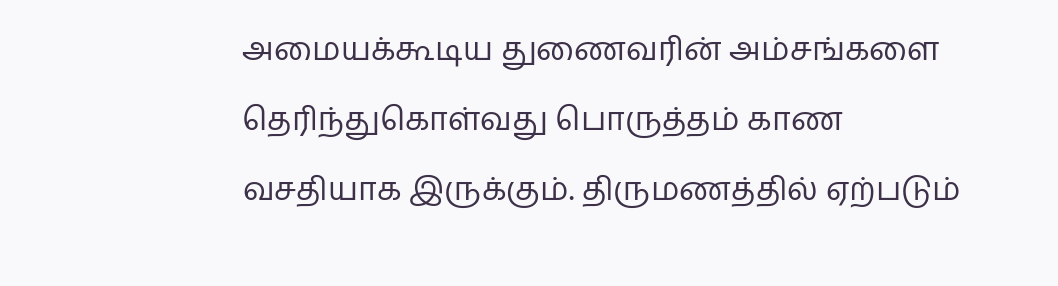அமையக்கூடிய துணைவரின் அம்சங்களை தெரிந்துகொள்வது பொருத்தம் காண வசதியாக இருக்கும். திருமணத்தில் ஏற்படும்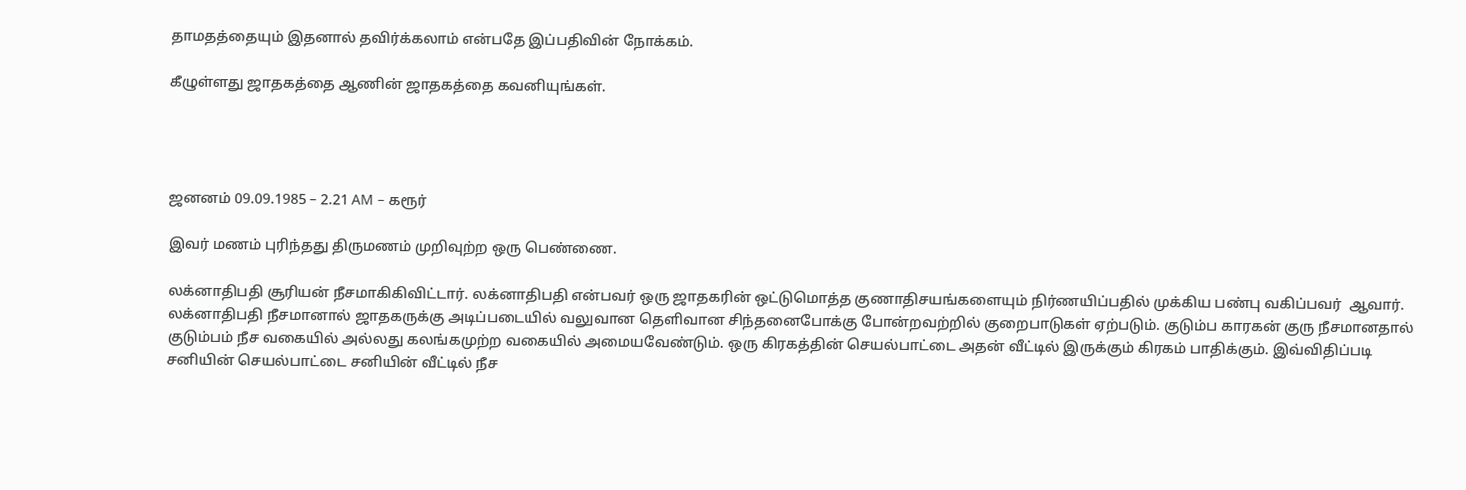தாமதத்தையும் இதனால் தவிர்க்கலாம் என்பதே இப்பதிவின் நோக்கம்.

கீழுள்ளது ஜாதகத்தை ஆணின் ஜாதகத்தை கவனியுங்கள்.




ஜனனம் 09.09.1985 – 2.21 AM – கரூர்

இவர் மணம் புரிந்தது திருமணம் முறிவுற்ற ஒரு பெண்ணை.

லக்னாதிபதி சூரியன் நீசமாகிகிவிட்டார். லக்னாதிபதி என்பவர் ஒரு ஜாதகரின் ஒட்டுமொத்த குணாதிசயங்களையும் நிர்ணயிப்பதில் முக்கிய பண்பு வகிப்பவர்  ஆவார். லக்னாதிபதி நீசமானால் ஜாதகருக்கு அடிப்படையில் வலுவான தெளிவான சிந்தனைபோக்கு போன்றவற்றில் குறைபாடுகள் ஏற்படும். குடும்ப காரகன் குரு நீசமானதால் குடும்பம் நீச வகையில் அல்லது கலங்கமுற்ற வகையில் அமையவேண்டும். ஒரு கிரகத்தின் செயல்பாட்டை அதன் வீட்டில் இருக்கும் கிரகம் பாதிக்கும். இவ்விதிப்படி சனியின் செயல்பாட்டை சனியின் வீட்டில் நீச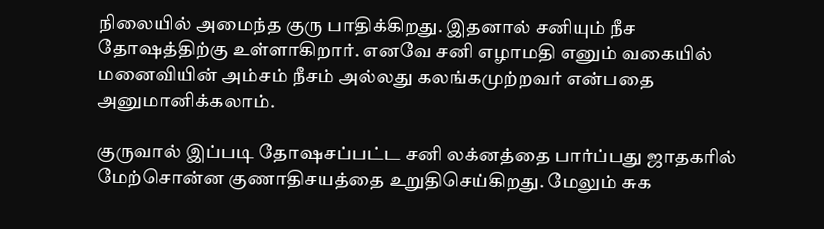நிலையில் அமைந்த குரு பாதிக்கிறது. இதனால் சனியும் நீச தோஷத்திற்கு உள்ளாகிறார். எனவே சனி எழாமதி எனும் வகையில் மனைவியின் அம்சம் நீசம் அல்லது கலங்கமுற்றவர் என்பதை அனுமானிக்கலாம்.

குருவால் இப்படி தோஷசப்பட்ட சனி லக்னத்தை பார்ப்பது ஜாதகரில் மேற்சொன்ன குணாதிசயத்தை உறுதிசெய்கிறது. மேலும் சுக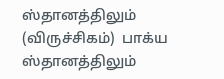ஸ்தானத்திலும் (விருச்சிகம்)  பாக்ய ஸ்தானத்திலும்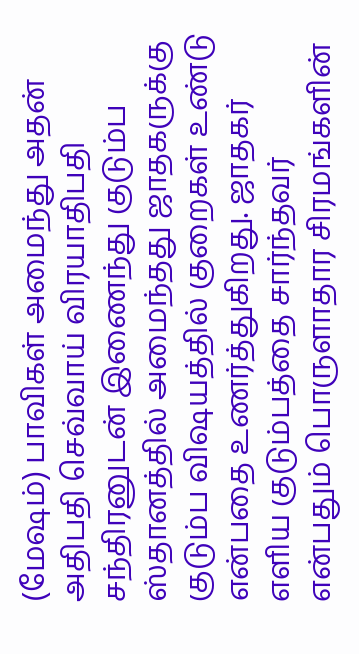(மேஷம்) பாவிகள் அமைந்து அதன் அதிபதி செவ்வாய் விரயாதிபதி சந்திரனுடன் இணைந்து குடும்ப ஸ்தானத்தில் அமைந்தது ஜாதகருக்கு குடும்ப விஷயத்தில் குறைகள் உண்டு என்பதை உணர்த்துகிறது. ஜாதகர் எளிய குடும்பத்தை சார்ந்தவர் என்பதும் பொருளாதார சிரமங்களின்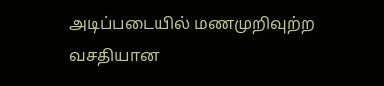அடிப்படையில் மணமுறிவுற்ற வசதியான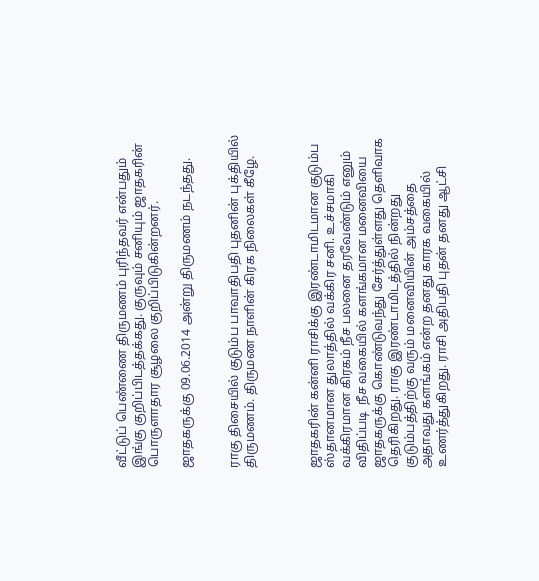வீட்டுப் பெண்ணை திருமணம் புரிந்தவர் என்பதும் இங்கு குறிப்பிடத்தக்கது. குருவும் சனியும் ஜாதகரின் பொருளாதார சூழலை குறிப்பிடுகின்றனர்.

ஜாதகருக்கு 09.06.2014 அன்று திருமணம் நடந்தது.


ராகு திசையில் குடும்ப பாவாதிபதி புதனின் புக்தியில் திருமணம். திருமண நாளின் கிரக நிலைகள் கீழே.



ஜாதகரின் கன்னி ராசிக்கு இரண்டாமிடமான குடும்ப ஸ்தானமான துலாத்தில் வக்கிர சனி. உச்சமாகி வக்கிரமான கிரகம் நீச பலனை தரவேண்டும் எனும் விதிப்படி  நீச வகையில் களங்கமான மனைவியை ஜாதகருக்கு கொண்டுவந்து சேர்த்துள்ளது தெளிவாக தெரிகிறது. ராகு இரண்டாமிடத்தில் நின்றது குடும்பத்திற்கு வரும் மனைவியின் அம்சத்தை அதாவது களங்கம் என்ற தனது காரக வகையில் உணர்த்துகிறது. ராசி அதிபதி புதன் தனது ஆட்சி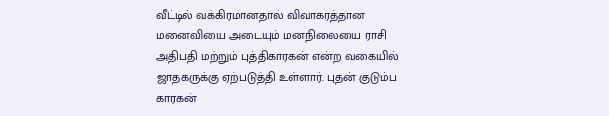வீட்டில் வக்கிரமானதால் விவாகரத்தான மனைவியை அடையும் மனநிலையை ராசி அதிபதி மற்றும் புத்திகாரகன் என்ற வகையில் ஜாதகருக்கு ஏற்படுத்தி உள்ளார். புதன் குடும்ப காரகன்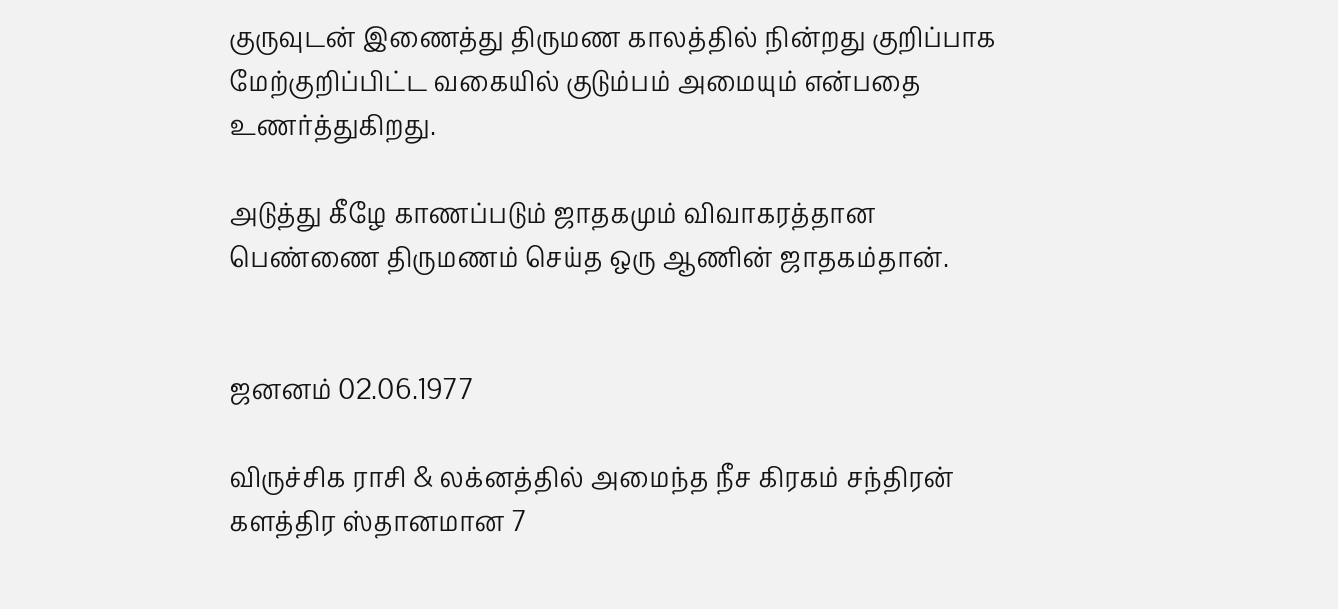குருவுடன் இணைத்து திருமண காலத்தில் நின்றது குறிப்பாக மேற்குறிப்பிட்ட வகையில் குடும்பம் அமையும் என்பதை உணர்த்துகிறது.

அடுத்து கீழே காணப்படும் ஜாதகமும் விவாகரத்தான பெண்ணை திருமணம் செய்த ஒரு ஆணின் ஜாதகம்தான்.


ஜனனம் 02.06.1977

விருச்சிக ராசி & லக்னத்தில் அமைந்த நீச கிரகம் சந்திரன் களத்திர ஸ்தானமான 7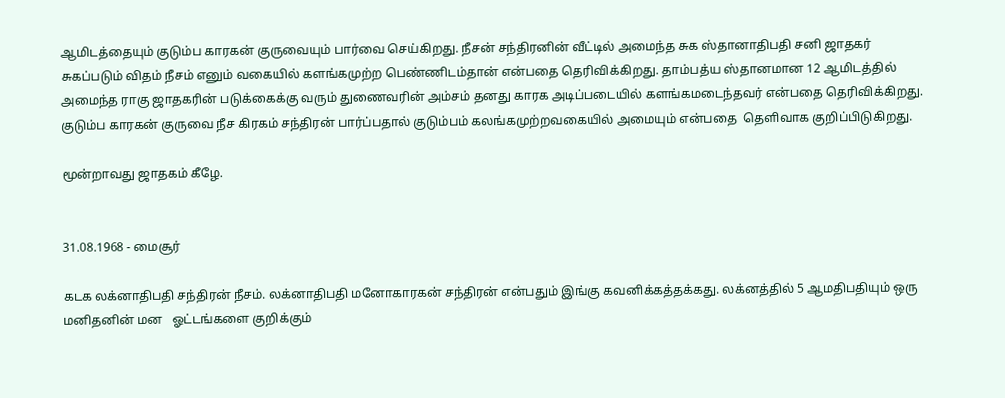ஆமிடத்தையும் குடும்ப காரகன் குருவையும் பார்வை செய்கிறது. நீசன் சந்திரனின் வீட்டில் அமைந்த சுக ஸ்தானாதிபதி சனி ஜாதகர் சுகப்படும் விதம் நீசம் எனும் வகையில் களங்கமுற்ற பெண்ணிடம்தான் என்பதை தெரிவிக்கிறது. தாம்பத்ய ஸ்தானமான 12 ஆமிடத்தில் அமைந்த ராகு ஜாதகரின் படுக்கைக்கு வரும் துணைவரின் அம்சம் தனது காரக அடிப்படையில் களங்கமடைந்தவர் என்பதை தெரிவிக்கிறது. குடும்ப காரகன் குருவை நீச கிரகம் சந்திரன் பார்ப்பதால் குடும்பம் கலங்கமுற்றவகையில் அமையும் என்பதை  தெளிவாக குறிப்பிடுகிறது.

மூன்றாவது ஜாதகம் கீழே.


31.08.1968 - மைசூர்

கடக லக்னாதிபதி சந்திரன் நீசம். லக்னாதிபதி மனோகாரகன் சந்திரன் என்பதும் இங்கு கவனிக்கத்தக்கது. லக்னத்தில் 5 ஆமதிபதியும் ஒரு மனிதனின் மன   ஓட்டங்களை குறிக்கும்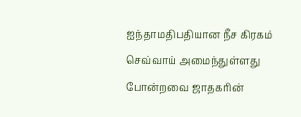ஐந்தாமதிபதியான நீச கிரகம் செவ்வாய் அமைந்துள்ளது போன்றவை ஜாதகரின்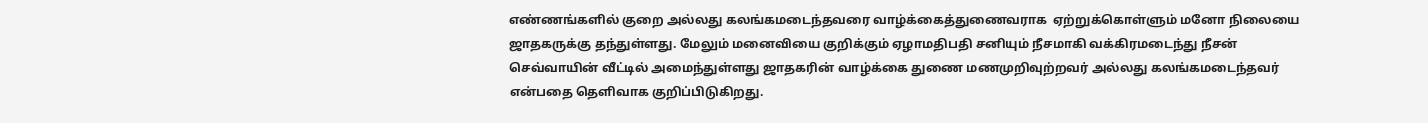எண்ணங்களில் குறை அல்லது கலங்கமடைந்தவரை வாழ்க்கைத்துணைவராக  ஏற்றுக்கொள்ளும் மனோ நிலையை ஜாதகருக்கு தந்துள்ளது. மேலும் மனைவியை குறிக்கும் ஏழாமதிபதி சனியும் நீசமாகி வக்கிரமடைந்து நீசன் செவ்வாயின் வீட்டில் அமைந்துள்ளது ஜாதகரின் வாழ்க்கை துணை மணமுறிவுற்றவர் அல்லது கலங்கமடைந்தவர் என்பதை தெளிவாக குறிப்பிடுகிறது.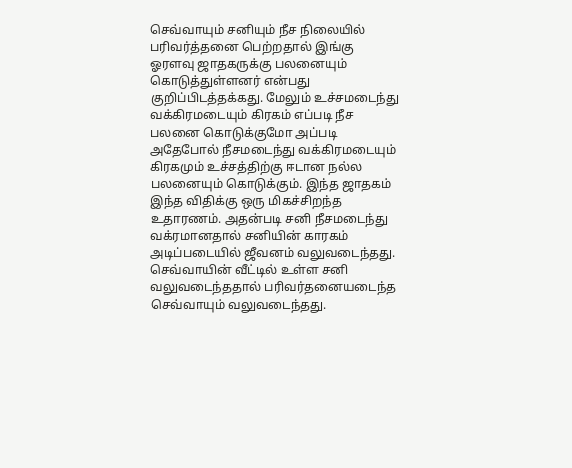செவ்வாயும் சனியும் நீச நிலையில் பரிவர்த்தனை பெற்றதால் இங்கு ஓரளவு ஜாதகருக்கு பலனையும் கொடுத்துள்ளனர் என்பது குறிப்பிடத்தக்கது. மேலும் உச்சமடைந்து வக்கிரமடையும் கிரகம் எப்படி நீச பலனை கொடுக்குமோ அப்படி அதேபோல் நீசமடைந்து வக்கிரமடையும் கிரகமும் உச்சத்திற்கு ஈடான நல்ல பலனையும் கொடுக்கும். இந்த ஜாதகம் இந்த விதிக்கு ஒரு மிகச்சிறந்த உதாரணம். அதன்படி சனி நீசமடைந்து வக்ரமானதால் சனியின் காரகம் அடிப்படையில் ஜீவனம் வலுவடைந்தது. செவ்வாயின் வீட்டில் உள்ள சனி வலுவடைந்ததால் பரிவர்தனையடைந்த செவ்வாயும் வலுவடைந்தது.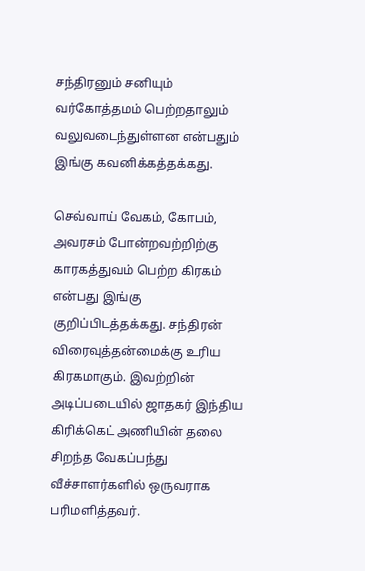சந்திரனும் சனியும் வர்கோத்தமம் பெற்றதாலும் வலுவடைந்துள்ளன என்பதும் இங்கு கவனிக்கத்தக்கது.

செவ்வாய் வேகம், கோபம், அவரசம் போன்றவற்றிற்கு காரகத்துவம் பெற்ற கிரகம் என்பது இங்கு குறிப்பிடத்தக்கது. சந்திரன் விரைவுத்தன்மைக்கு உரிய கிரகமாகும். இவற்றின் அடிப்படையில் ஜாதகர் இந்திய கிரிக்கெட் அணியின் தலை சிறந்த வேகப்பந்து வீச்சாளர்களில் ஒருவராக பரிமளித்தவர்.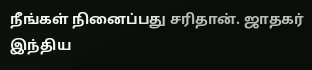நீங்கள் நினைப்பது சரிதான். ஜாதகர் இந்திய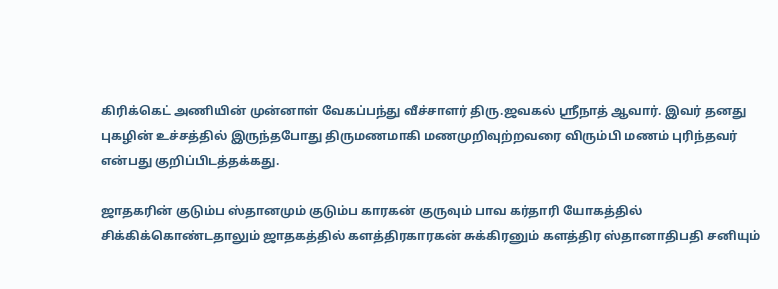கிரிக்கெட் அணியின் முன்னாள் வேகப்பந்து வீச்சாளர் திரு.ஜவகல் ஸ்ரீநாத் ஆவார். இவர் தனது புகழின் உச்சத்தில் இருந்தபோது திருமணமாகி மணமுறிவுற்றவரை விரும்பி மணம் புரிந்தவர் என்பது குறிப்பிடத்தக்கது.

ஜாதகரின் குடும்ப ஸ்தானமும் குடும்ப காரகன் குருவும் பாவ கர்தாரி யோகத்தில் சிக்கிக்கொண்டதாலும் ஜாதகத்தில் களத்திரகாரகன் சுக்கிரனும் களத்திர ஸ்தானாதிபதி சனியும்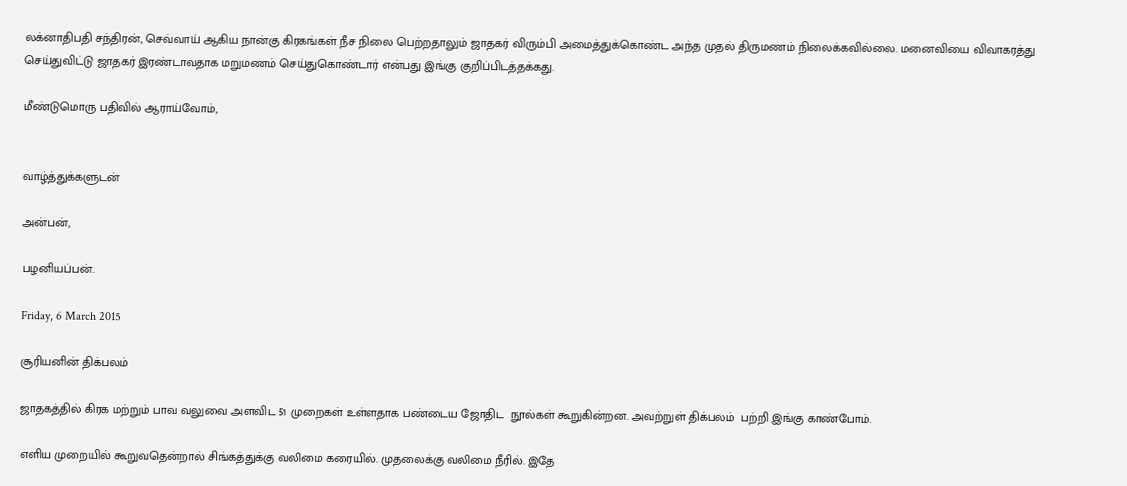லக்னாதிபதி சந்திரன், செவ்வாய் ஆகிய நான்கு கிரகங்கள் நீச நிலை பெற்றதாலும் ஜாதகர் விரும்பி அமைத்துக்கொண்ட அந்த முதல் திருமணம் நிலைக்கவில்லை. மனைவியை விவாகரத்து செய்துவிட்டு ஜாதகர் இரண்டாவதாக மறுமணம் செய்துகொண்டார் என்பது இங்கு குறிப்பிடத்தக்கது.

மீண்டுமொரு பதிவில் ஆராய்வோம்,


வாழ்த்துக்களுடன்

அன்பன்,

பழனியப்பன்.

Friday, 6 March 2015

சூரியனின் திக்பலம்

ஜாதகத்தில் கிரக மற்றும் பாவ வலுவை அளவிட 51 முறைகள் உள்ளதாக பண்டைய ஜோதிட  நூல்கள் கூறுகின்றன. அவற்றுள் திக்பலம்  பற்றி இங்கு காண்போம்.

எளிய முறையில் கூறுவதென்றால் சிங்கத்துக்கு வலிமை கரையில். முதலைக்கு வலிமை நீரில். இதே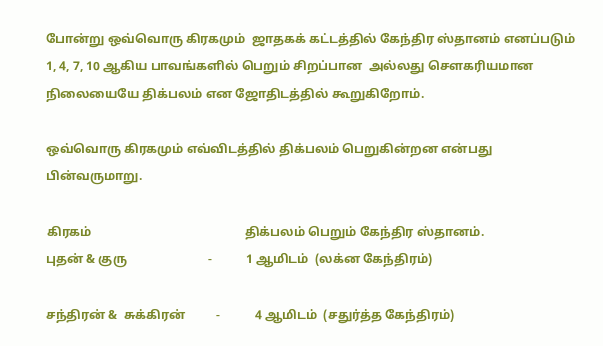போன்று ஒவ்வொரு கிரகமும்  ஜாதகக் கட்டத்தில் கேந்திர ஸ்தானம் எனப்படும் 1, 4, 7, 10 ஆகிய பாவங்களில் பெறும் சிறப்பான  அல்லது சௌகரியமான நிலையையே திக்பலம் என ஜோதிடத்தில் கூறுகிறோம்.

ஒவ்வொரு கிரகமும் எவ்விடத்தில் திக்பலம் பெறுகின்றன என்பது பின்வருமாறு.

கிரகம்                                                 திக்பலம் பெறும் கேந்திர ஸ்தானம்.
புதன் & குரு                          -           1 ஆமிடம்  (லக்ன கேந்திரம்)

சந்திரன் &  சுக்கிரன்          -           4 ஆமிடம்  (சதுர்த்த கேந்திரம்)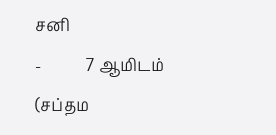சனி                                          -           7 ஆமிடம் (சப்தம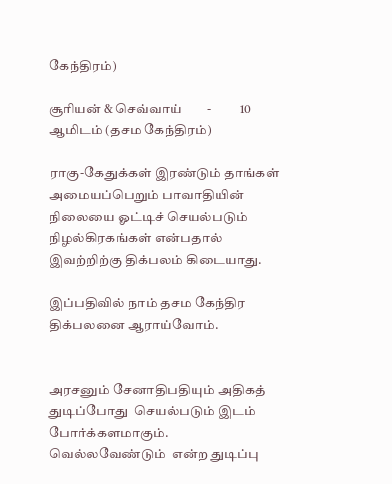கேந்திரம்)

சூரியன் & செவ்வாய்        -           10 ஆமிடம் (தசம கேந்திரம்)

ராகு-கேதுக்கள் இரண்டும் தாங்கள் அமையப்பெறும் பாவாதியின் நிலையை ஓட்டிச் செயல்படும் நிழல்கிரகங்கள் என்பதால் இவற்றிற்கு திக்பலம் கிடையாது.

இப்பதிவில் நாம் தசம கேந்திர திக்பலனை ஆராய்வோம்.


அரசனும் சேனாதிபதியும் அதிகத் துடிப்போது  செயல்படும் இடம் போர்க்களமாகும்.  வெல்லவேண்டும்  என்ற துடிப்பு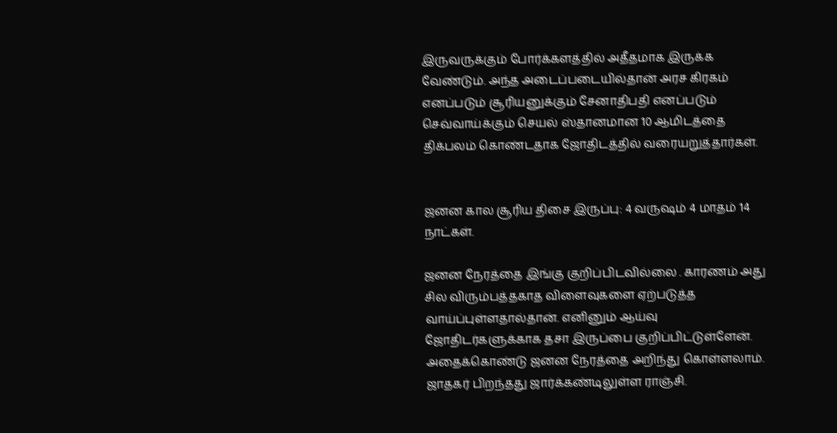இருவருக்கும் போர்க்களத்தில் அதீதமாக இருக்க வேண்டும். அந்த அடைப்படையில்தான் அரச கிரகம் எனப்படும் சூரியனுக்கும் சேனாதிபதி எனப்படும் செவ்வாய்க்கும் செயல் ஸ்தானமான 10 ஆமிடத்தை திக்பலம் கொண்டதாக ஜோதிடத்தில் வரையறுத்தார்கள்.


ஜனன கால சூரிய திசை இருப்பு: 4 வருஷம் 4 மாதம் 14 நாட்கள்.

ஜனன நேரத்தை இங்கு குறிப்பிடவில்லை . காரணம் அது சில விரும்பத்தகாத விளைவுகளை ஏற்படுத்த வாய்ப்புள்ளதால்தான். எனினும் ஆய்வு ஜோதிடர்களுக்காக தசா இருப்பை குறிப்பிட்டுள்ளேன். அதைக்கொண்டு ஜனன நேரத்தை அறிந்து கொள்ளலாம். ஜாதகர் பிறந்தது ஜார்க்கண்டிலுள்ள ராஞ்சி.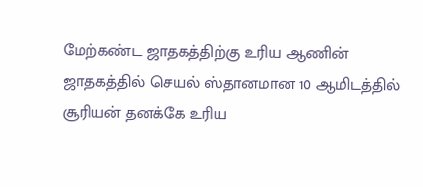மேற்கண்ட ஜாதகத்திற்கு உரிய ஆணின் ஜாதகத்தில் செயல் ஸ்தானமான 10 ஆமிடத்தில் சூரியன் தனக்கே உரிய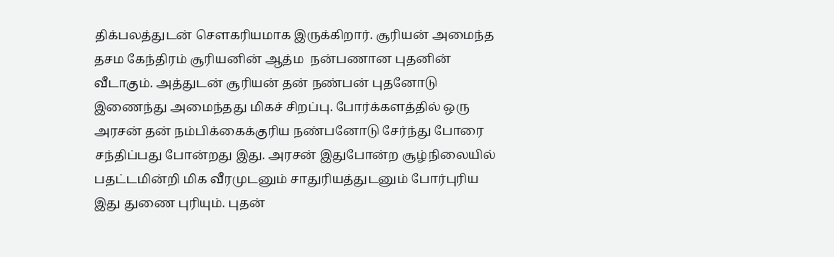திக்பலத்துடன் சௌகரியமாக இருக்கிறார். சூரியன் அமைந்த தசம கேந்திரம் சூரியனின் ஆத்ம  நன்பணான புதனின் வீடாகும். அத்துடன் சூரியன் தன் நண்பன் புதனோடு இணைந்து அமைந்தது மிகச் சிறப்பு. போர்க்களத்தில் ஒரு அரசன் தன் நம்பிக்கைக்குரிய நண்பனோடு சேர்ந்து போரை சந்திப்பது போன்றது இது. அரசன் இதுபோன்ற சூழ்நிலையில் பதட்டமின்றி மிக வீரமுடனும் சாதுரியத்துடனும் போர்புரிய இது துணை புரியும். புதன்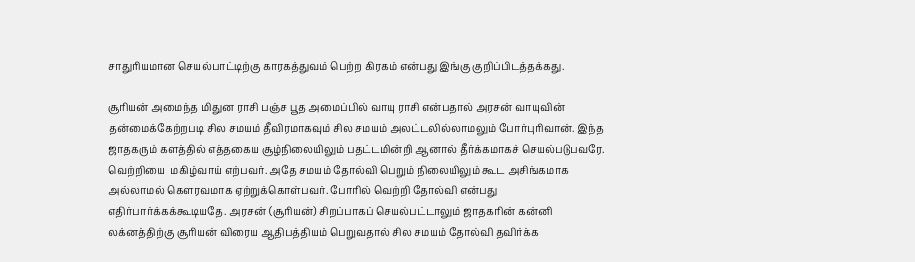சாதுரியமான செயல்பாட்டிற்கு காரகத்துவம் பெற்ற கிரகம் என்பது இங்கு குறிப்பிடத்தக்கது.

சூரியன் அமைந்த மிதுன ராசி பஞ்ச பூத அமைப்பில் வாயு ராசி என்பதால் அரசன் வாயுவின் தன்மைக்கேற்றபடி சில சமயம் தீவிரமாகவும் சில சமயம் அலட்டலில்லாமலும் போர்புரிவான். இந்த ஜாதகரும் களத்தில் எத்தகைய சூழ்நிலையிலும் பதட்டமின்றி ஆனால் தீர்க்கமாகச் செயல்படுபவரே. வெற்றியை  மகிழ்வாய் எற்பவர். அதே சமயம் தோல்வி பெறும் நிலையிலும் கூட அசிங்கமாக அல்லாமல் கௌரவமாக ஏற்றுக்கொள்பவர். போரில் வெற்றி தோல்வி என்பது எதிர்பார்க்கக்கூடியதே. அரசன் (சூரியன்) சிறப்பாகப் செயல்பட்டாலும் ஜாதகரின் கன்னி லக்னத்திற்கு சூரியன் விரைய ஆதிபத்தியம் பெறுவதால் சில சமயம் தோல்வி தவிர்க்க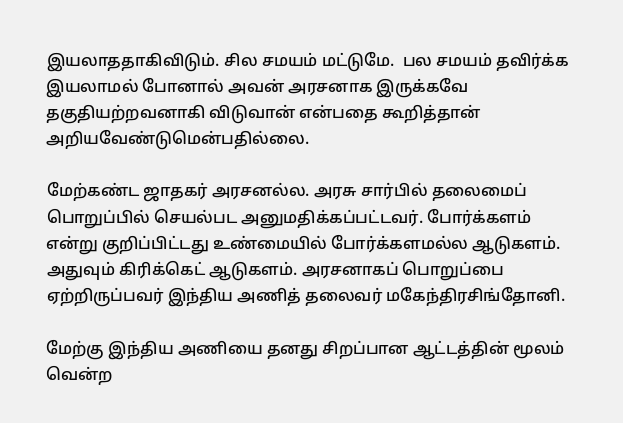இயலாததாகிவிடும். சில சமயம் மட்டுமே.  பல சமயம் தவிர்க்க இயலாமல் போனால் அவன் அரசனாக இருக்கவே தகுதியற்றவனாகி விடுவான் என்பதை கூறித்தான்  அறியவேண்டுமென்பதில்லை.

மேற்கண்ட ஜாதகர் அரசனல்ல. அரசு சார்பில் தலைமைப் பொறுப்பில் செயல்பட அனுமதிக்கப்பட்டவர். போர்க்களம் என்று குறிப்பிட்டது உண்மையில் போர்க்களமல்ல ஆடுகளம். அதுவும் கிரிக்கெட் ஆடுகளம். அரசனாகப் பொறுப்பை ஏற்றிருப்பவர் இந்திய அணித் தலைவர் மகேந்திரசிங்தோனி.

மேற்கு இந்திய அணியை தனது சிறப்பான ஆட்டத்தின் மூலம் வென்ற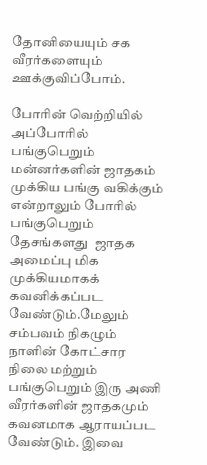தோனியையும் சக வீரர்களையும் ஊக்குவிப்போம்.

போரின் வெற்றியில்  அப்போரில் பங்குபெறும் மன்னர்களின் ஜாதகம்  முக்கிய பங்கு வகிக்கும் என்றாலும் போரில் பங்குபெறும் தேசங்களது  ஜாதக அமைப்பு மிக முக்கியமாகக் கவனிக்கப்பட வேண்டும்.மேலும் சம்பவம் நிகழும் நாளின் கோட்சார நிலை மற்றும்  பங்குபெறும் இரு அணி வீரர்களின் ஜாதகமும் கவனமாக ஆராயப்பட வேண்டும். இவை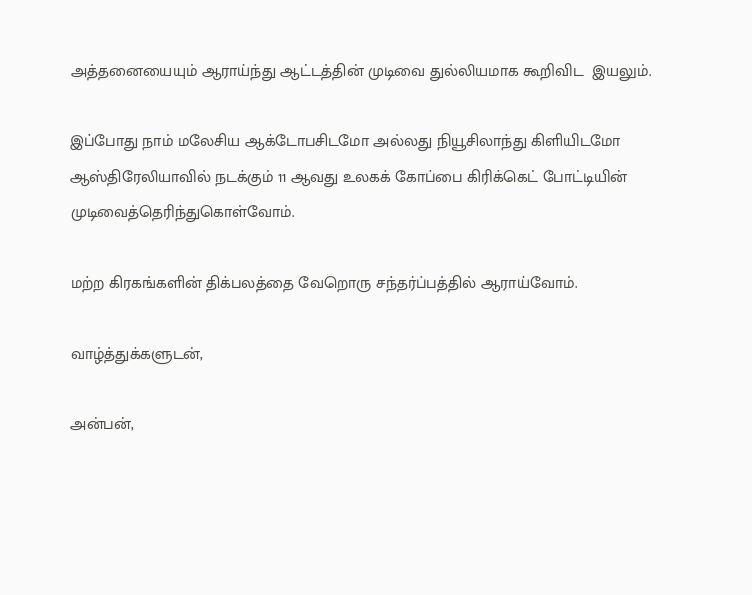அத்தனையையும் ஆராய்ந்து ஆட்டத்தின் முடிவை துல்லியமாக கூறிவிட  இயலும்.

இப்போது நாம் மலேசிய ஆக்டோபசிடமோ அல்லது நியூசிலாந்து கிளியிடமோ ஆஸ்திரேலியாவில் நடக்கும் 11 ஆவது உலகக் கோப்பை கிரிக்கெட் போட்டியின் முடிவைத்தெரிந்துகொள்வோம்.

மற்ற கிரகங்களின் திக்பலத்தை வேறொரு சந்தர்ப்பத்தில் ஆராய்வோம்.

வாழ்த்துக்களுடன்,

அன்பன்,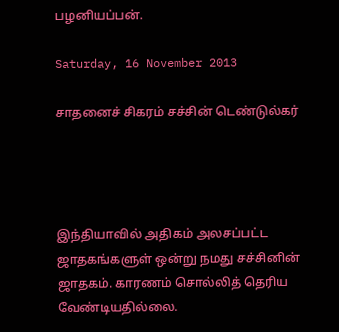பழனியப்பன்.

Saturday, 16 November 2013

சாதனைச் சிகரம் சச்சின் டெண்டுல்கர்




இந்தியாவில் அதிகம் அலசப்பட்ட ஜாதகங்களுள் ஒன்று நமது சச்சினின் ஜாதகம். காரணம் சொல்லித் தெரிய வேண்டியதில்லை.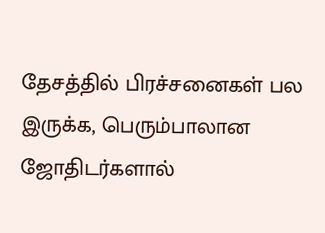தேசத்தில் பிரச்சனைகள் பல இருக்க, பெரும்பாலான ஜோதிடர்களால்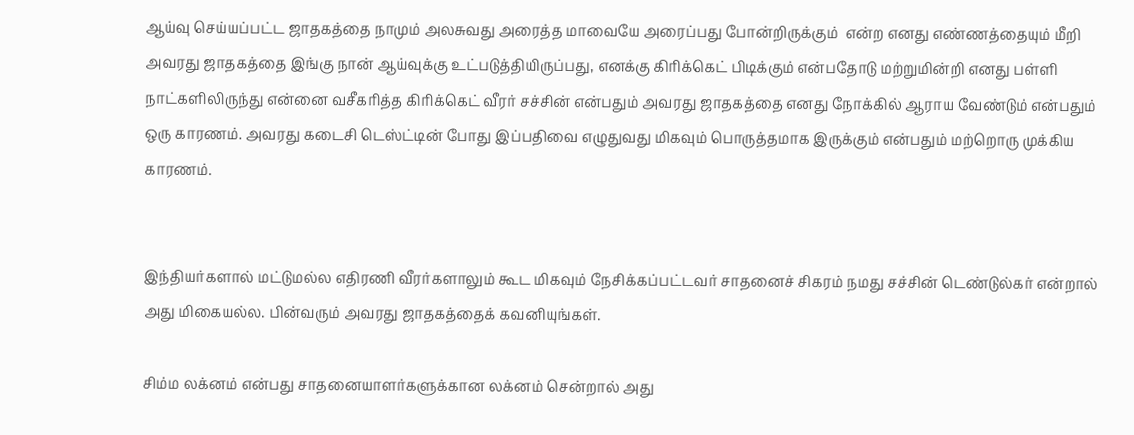ஆய்வு செய்யப்பட்ட ஜாதகத்தை நாமும் அலசுவது அரைத்த மாவையே அரைப்பது போன்றிருக்கும்  என்ற எனது எண்ணத்தையும் மீறி அவரது ஜாதகத்தை இங்கு நான் ஆய்வுக்கு உட்படுத்தியிருப்பது, எனக்கு கிரிக்கெட் பிடிக்கும் என்பதோடு மற்றுமின்றி எனது பள்ளி நாட்களிலிருந்து என்னை வசீகரித்த கிரிக்கெட் வீரர் சச்சின் என்பதும் அவரது ஜாதகத்தை எனது நோக்கில் ஆராய வேண்டும் என்பதும் ஒரு காரணம். அவரது கடைசி டெஸ்ட்டின் போது இப்பதிவை எழுதுவது மிகவும் பொருத்தமாக இருக்கும் என்பதும் மற்றொரு முக்கிய காரணம்.


இந்தியர்களால் மட்டுமல்ல எதிரணி வீரர்களாலும் கூட மிகவும் நேசிக்கப்பட்டவர் சாதனைச் சிகரம் நமது சச்சின் டெண்டுல்கர் என்றால் அது மிகையல்ல. பின்வரும் அவரது ஜாதகத்தைக் கவனியுங்கள்.

சிம்ம லக்னம் என்பது சாதனையாளர்களுக்கான லக்னம் சென்றால் அது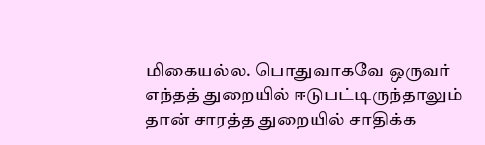மிகையல்ல. பொதுவாகவே ஒருவர் எந்தத் துறையில் ஈடுபட்டிருந்தாலும் தான் சாரத்த துறையில் சாதிக்க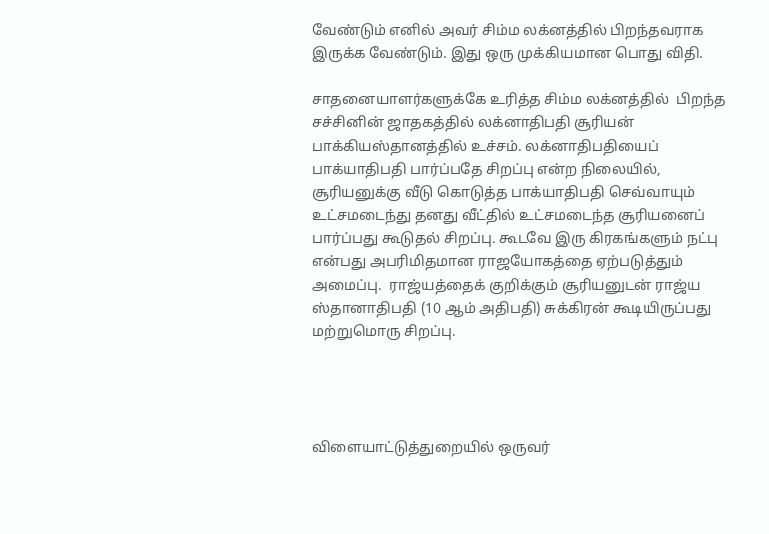வேண்டும் எனில் அவர் சிம்ம லக்னத்தில் பிறந்தவராக இருக்க வேண்டும். இது ஒரு முக்கியமான பொது விதி.

சாதனையாளர்களுக்கே உரித்த சிம்ம லக்னத்தில்  பிறந்த சச்சினின் ஜாதகத்தில் லக்னாதிபதி சூரியன் பாக்கியஸ்தானத்தில் உச்சம். லக்னாதிபதியைப் பாக்யாதிபதி பார்ப்பதே சிறப்பு என்ற நிலையில், சூரியனுக்கு வீடு கொடுத்த பாக்யாதிபதி செவ்வாயும் உட்சமடைந்து தனது வீட்தில் உட்சமடைந்த சூரியனைப் பார்ப்பது கூடுதல் சிறப்பு. கூடவே இரு கிரகங்களும் நட்பு என்பது அபரிமிதமான ராஜயோகத்தை ஏற்படுத்தும் அமைப்பு.  ராஜ்யத்தைக் குறிக்கும் சூரியனுடன் ராஜ்ய ஸ்தானாதிபதி (10 ஆம் அதிபதி) சுக்கிரன் கூடியிருப்பது மற்றுமொரு சிறப்பு.




விளையாட்டுத்துறையில் ஒருவர்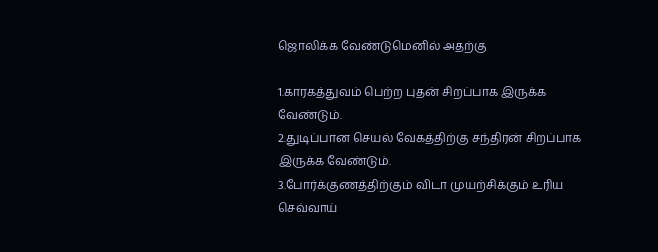ஜொலிக்க வேண்டுமெனில் அதற்கு

1.காரகத்துவம் பெற்ற புதன் சிறப்பாக இருக்க வேண்டும்.
2.துடிப்பான செயல் வேகத்திற்கு சந்திரன் சிறப்பாக இருக்க வேண்டும்.
3.போர்க்குணத்திற்கும் விடா முயற்சிக்கும் உரிய  செவ்வாய்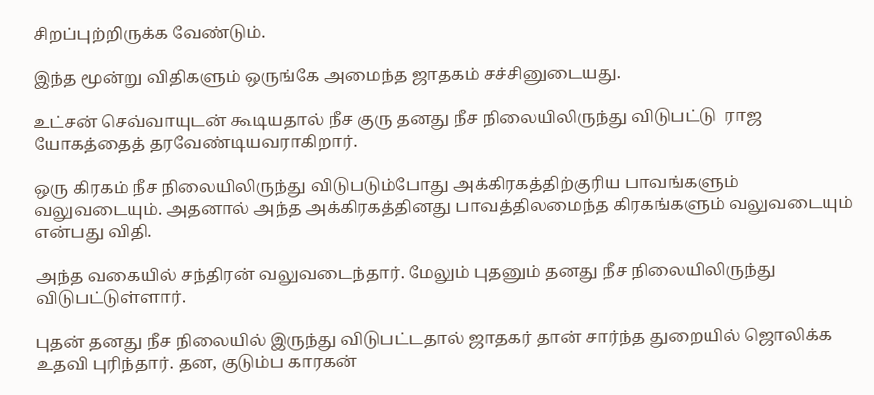சிறப்புற்றிருக்க வேண்டும்.

இந்த மூன்று விதிகளும் ஒருங்கே அமைந்த ஜாதகம் சச்சினுடையது.

உட்சன் செவ்வாயுடன் கூடியதால் நீச குரு தனது நீச நிலையிலிருந்து விடுபட்டு  ராஜ யோகத்தைத் தரவேண்டியவராகிறார்.

ஒரு கிரகம் நீச நிலையிலிருந்து விடுபடும்போது அக்கிரகத்திற்குரிய பாவங்களும் வலுவடையும். அதனால் அந்த அக்கிரகத்தினது பாவத்திலமைந்த கிரகங்களும் வலுவடையும் என்பது விதி.

அந்த வகையில் சந்திரன் வலுவடைந்தார். மேலும் புதனும் தனது நீச நிலையிலிருந்து விடுபட்டுள்ளார்.

புதன் தனது நீச நிலையில் இருந்து விடுபட்டதால் ஜாதகர் தான் சார்ந்த துறையில் ஜொலிக்க உதவி புரிந்தார். தன, குடும்ப காரகன்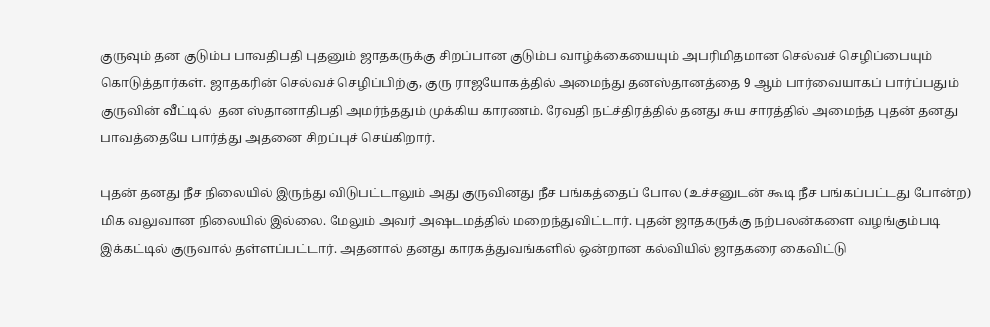குருவும் தன குடும்ப பாவதிபதி புதனும் ஜாதகருக்கு சிறப்பான குடும்ப வாழ்க்கையையும் அபரிமிதமான செல்வச் செழிப்பையும் கொடுத்தார்கள். ஜாதகரின் செல்வச் செழிப்பிற்கு, குரு ராஜயோகத்தில் அமைந்து தனஸ்தானத்தை 9 ஆம் பார்வையாகப் பார்ப்பதும் குருவின் வீட்டில்  தன ஸ்தானாதிபதி அமர்ந்ததும் முக்கிய காரணம். ரேவதி நட்ச்திரத்தில் தனது சுய சாரத்தில் அமைந்த புதன் தனது பாவத்தையே பார்த்து அதனை சிறப்புச் செய்கிறார்.

புதன் தனது நீச நிலையில் இருந்து விடுபட்டாலும் அது குருவினது நீச பங்கத்தைப் போல (உச்சனுடன் கூடி நீச பங்கப்பட்டது போன்ற) மிக வலுவான நிலையில் இல்லை. மேலும் அவர் அஷடமத்தில் மறைந்துவிட்டார். புதன் ஜாதகருக்கு நற்பலன்களை வழங்கும்படி  இக்கட்டில் குருவால் தள்ளப்பட்டார். அதனால் தனது காரகத்துவங்களில் ஒன்றான கல்வியில் ஜாதகரை கைவிட்டு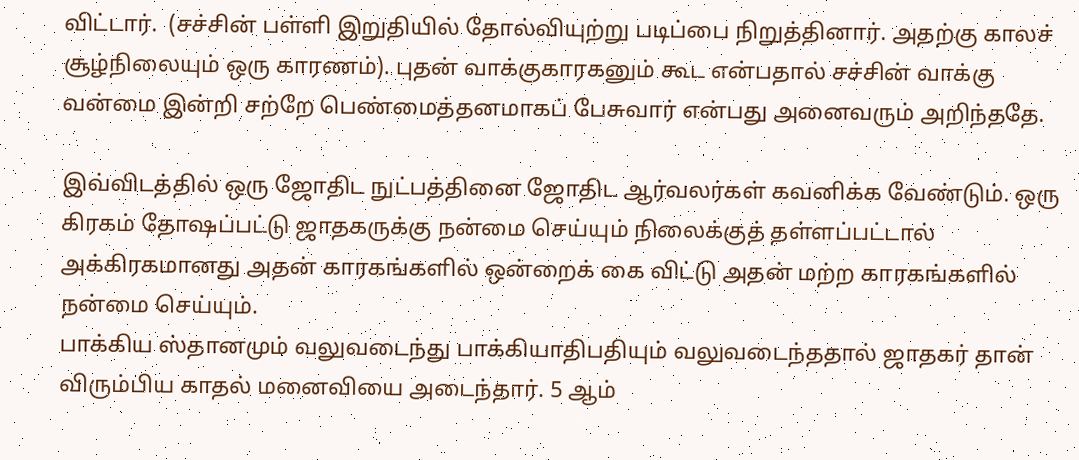விட்டார்.  (சச்சின் பள்ளி இறுதியில் தோல்வியுற்று படிப்பை நிறுத்தினார். அதற்கு காலச் சூழ்நிலையும் ஒரு காரணம்). புதன் வாக்குகாரகனும் கூட என்பதால் சச்சின் வாக்கு வன்மை இன்றி சற்றே பெண்மைத்தனமாகப் பேசுவார் என்பது அனைவரும் அறிந்ததே.

இவ்விடத்தில் ஒரு ஜோதிட நுட்பத்தினை ஜோதிட ஆர்வலர்கள் கவனிக்க வேண்டும். ஒரு கிரகம் தோஷப்பட்டு ஜாதகருக்கு நன்மை செய்யும் நிலைக்குத் தள்ளப்பட்டால் அக்கிரகமானது அதன் காரகங்களில் ஒன்றைக் கை விட்டு அதன் மற்ற காரகங்களில் நன்மை செய்யும்.
பாக்கிய ஸ்தானமும் வலுவடைந்து பாக்கியாதிபதியும் வலுவடைந்ததால் ஜாதகர் தான் விரும்பிய காதல் மனைவியை அடைந்தார். 5 ஆம்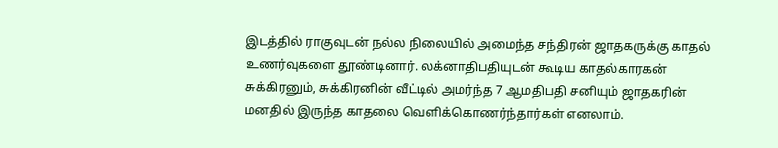இடத்தில் ராகுவுடன் நல்ல நிலையில் அமைந்த சந்திரன் ஜாதகருக்கு காதல் உணர்வுகளை தூண்டினார். லக்னாதிபதியுடன் கூடிய காதல்காரகன் சுக்கிரனும், சுக்கிரனின் வீட்டில் அமர்ந்த 7 ஆமதிபதி சனியும் ஜாதகரின் மனதில் இருந்த காதலை வெளிக்கொணர்ந்தார்கள் எனலாம்.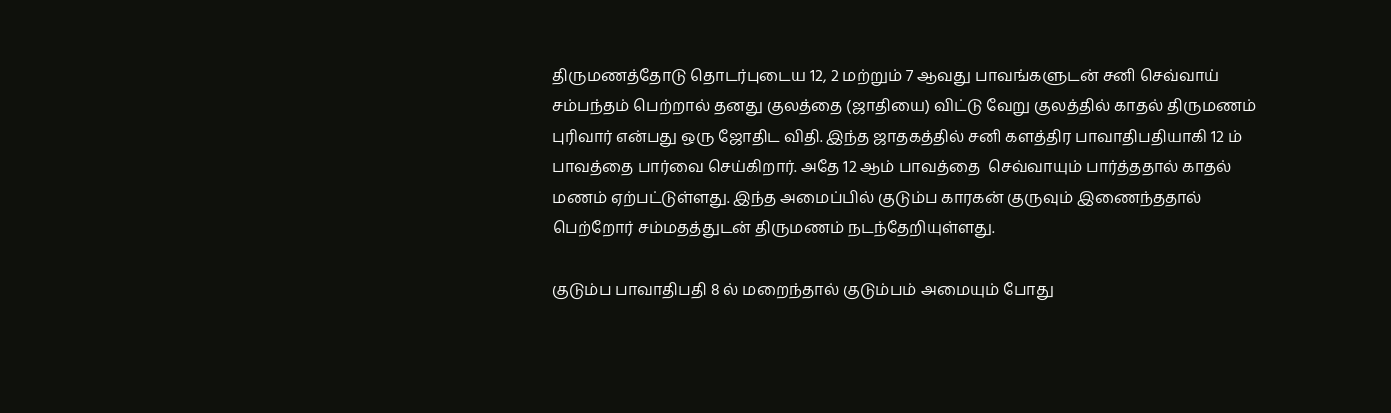திருமணத்தோடு தொடர்புடைய 12, 2 மற்றும் 7 ஆவது பாவங்களுடன் சனி செவ்வாய் சம்பந்தம் பெற்றால் தனது குலத்தை (ஜாதியை) விட்டு வேறு குலத்தில் காதல் திருமணம் புரிவார் என்பது ஒரு ஜோதிட விதி. இந்த ஜாதகத்தில் சனி களத்திர பாவாதிபதியாகி 12 ம் பாவத்தை பார்வை செய்கிறார். அதே 12 ஆம் பாவத்தை  செவ்வாயும் பார்த்ததால் காதல் மணம் ஏற்பட்டுள்ளது. இந்த அமைப்பில் குடும்ப காரகன் குருவும் இணைந்ததால் பெற்றோர் சம்மதத்துடன் திருமணம் நடந்தேறியுள்ளது.

குடும்ப பாவாதிபதி 8 ல் மறைந்தால் குடும்பம் அமையும் போது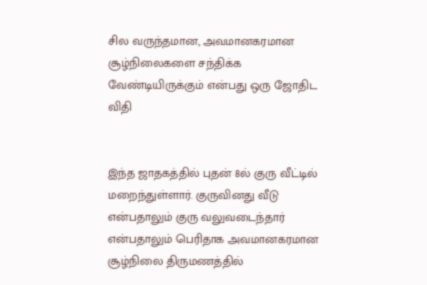சில வருந்தமான, அவமானகரமான சூழ்நிலைகளை சந்திக்க வேண்டியிருக்கும் என்பது ஒரு ஜோதிட விதி


இந்த ஜாதகத்தில் புதன் 8ல் குரு வீட்டில் மறைந்துள்ளார். குருவினது வீடு என்பதாலும் குரு வலுவடைந்தார் என்பதாலும் பெரிதாக அவமானகரமான சூழ்நிலை திருமணத்தில்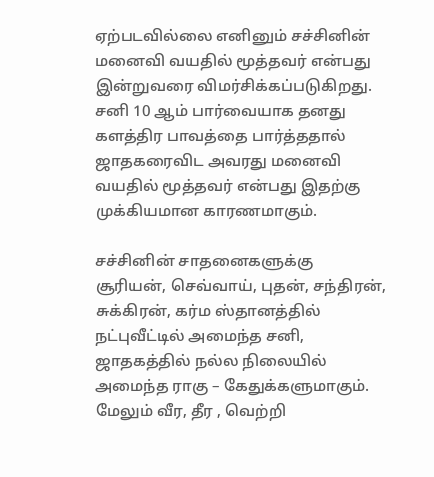ஏற்படவில்லை எனினும் சச்சினின் மனைவி வயதில் மூத்தவர் என்பது இன்றுவரை விமர்சிக்கப்படுகிறது. சனி 10 ஆம் பார்வையாக தனது களத்திர பாவத்தை பார்த்ததால் ஜாதகரைவிட அவரது மனைவி  வயதில் மூத்தவர் என்பது இதற்கு முக்கியமான காரணமாகும்.

சச்சினின் சாதனைகளுக்கு சூரியன், செவ்வாய், புதன், சந்திரன், சுக்கிரன், கர்ம ஸ்தானத்தில் நட்புவீட்டில் அமைந்த சனி, ஜாதகத்தில் நல்ல நிலையில் அமைந்த ராகு – கேதுக்களுமாகும். மேலும் வீர, தீர , வெற்றி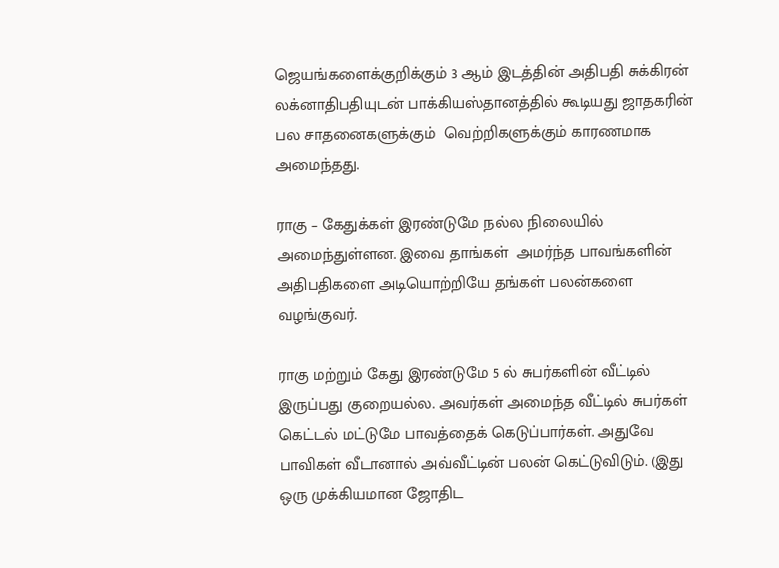ஜெயங்களைக்குறிக்கும் 3 ஆம் இடத்தின் அதிபதி சுக்கிரன் லக்னாதிபதியுடன் பாக்கியஸ்தானத்தில் கூடியது ஜாதகரின் பல சாதனைகளுக்கும்  வெற்றிகளுக்கும் காரணமாக அமைந்தது.

ராகு – கேதுக்கள் இரண்டுமே நல்ல நிலையில் அமைந்துள்ளன. இவை தாங்கள்  அமர்ந்த பாவங்களின் அதிபதிகளை அடியொற்றியே தங்கள் பலன்களை வழங்குவர்.

ராகு மற்றும் கேது இரண்டுமே 5 ல் சுபர்களின் வீட்டில் இருப்பது குறையல்ல. அவர்கள் அமைந்த வீட்டில் சுபர்கள் கெட்டல் மட்டுமே பாவத்தைக் கெடுப்பார்கள். அதுவே பாவிகள் வீடானால் அவ்வீட்டின் பலன் கெட்டுவிடும். (இது ஒரு முக்கியமான ஜோதிட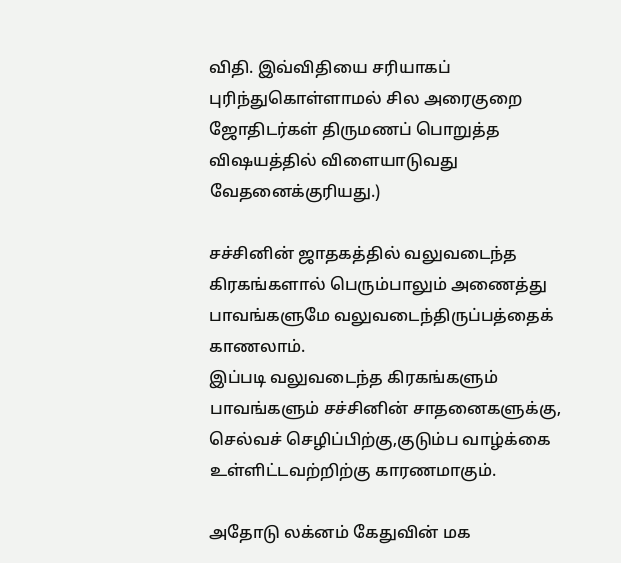விதி. இவ்விதியை சரியாகப் புரிந்துகொள்ளாமல் சில அரைகுறை ஜோதிடர்கள் திருமணப் பொறுத்த விஷயத்தில் விளையாடுவது வேதனைக்குரியது.)

சச்சினின் ஜாதகத்தில் வலுவடைந்த கிரகங்களால் பெரும்பாலும் அணைத்து பாவங்களுமே வலுவடைந்திருப்பத்தைக் காணலாம்.
இப்படி வலுவடைந்த கிரகங்களும் பாவங்களும் சச்சினின் சாதனைகளுக்கு, செல்வச் செழிப்பிற்கு,குடும்ப வாழ்க்கை உள்ளிட்டவற்றிற்கு காரணமாகும்.

அதோடு லக்னம் கேதுவின் மக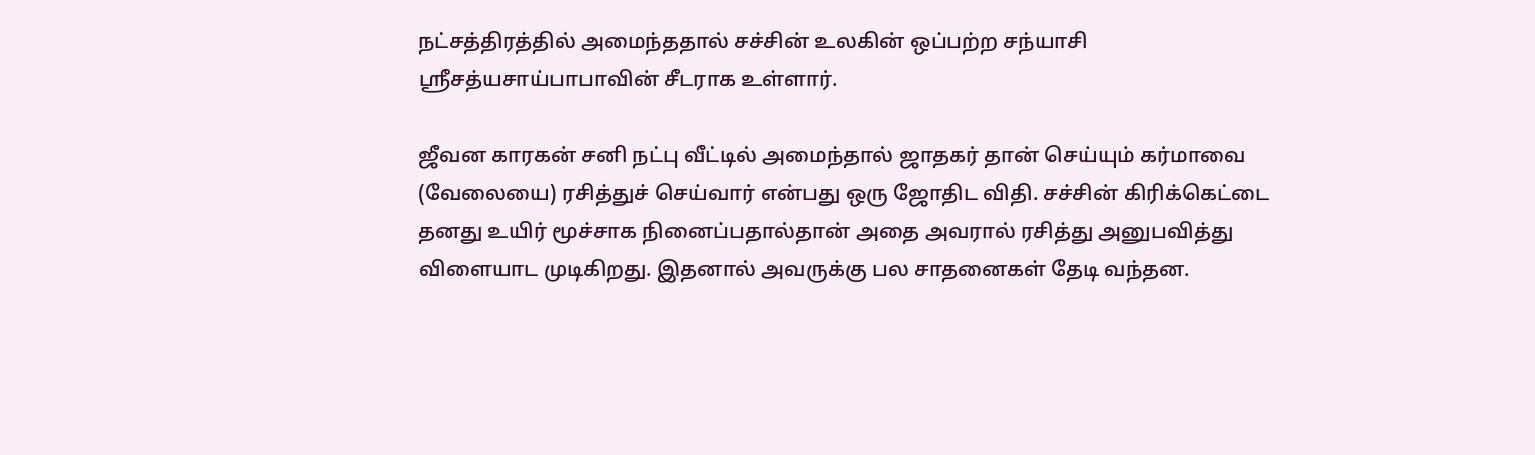நட்சத்திரத்தில் அமைந்ததால் சச்சின் உலகின் ஒப்பற்ற சந்யாசி ஸ்ரீசத்யசாய்பாபாவின் சீடராக உள்ளார்.

ஜீவன காரகன் சனி நட்பு வீட்டில் அமைந்தால் ஜாதகர் தான் செய்யும் கர்மாவை (வேலையை) ரசித்துச் செய்வார் என்பது ஒரு ஜோதிட விதி. சச்சின் கிரிக்கெட்டை தனது உயிர் மூச்சாக நினைப்பதால்தான் அதை அவரால் ரசித்து அனுபவித்து விளையாட முடிகிறது. இதனால் அவருக்கு பல சாதனைகள் தேடி வந்தன.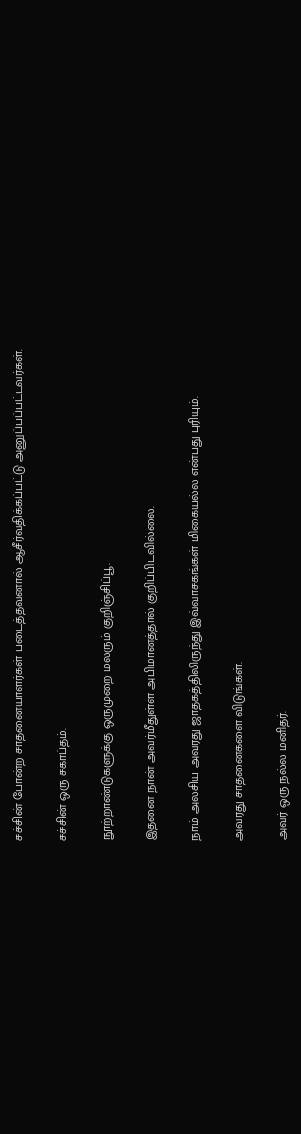சச்சின் போன்ற சாதனையாளர்கள் படைத்தவனால் ஆசீர்வதிக்கப்பட்டு அனுப்பப்பட்டவர்கள்.

சச்சின் ஒரு சகாப்தம்.

நூற்றாண்டுகளுக்கு ஒருமுறை மலரும் குறிஞ்சிப்பூ.

இதனை நான் அவர்மீதுள்ள அபிமானத்தால் குறிப்பிடவில்லை.

நாம் அலசிய அவரது ஜாதகத்திலிருந்து இவ்வாசகங்கள் மிகையல்ல என்பது புரியும்.

அவரது சாதனைகளை விடுங்கள்.

அவர் ஒரு நல்ல மனிதர்.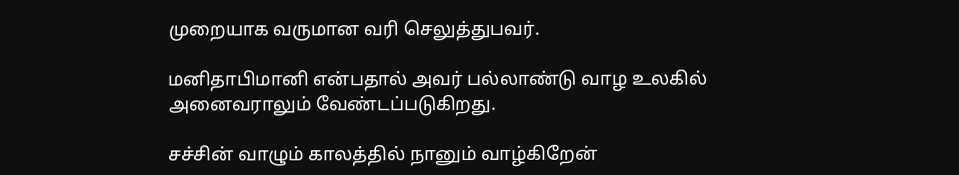முறையாக வருமான வரி செலுத்துபவர்.

மனிதாபிமானி என்பதால் அவர் பல்லாண்டு வாழ உலகில் அனைவராலும் வேண்டப்படுகிறது.

சச்சின் வாழும் காலத்தில் நானும் வாழ்கிறேன்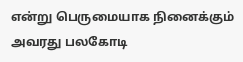என்று பெருமையாக நினைக்கும் அவரது பலகோடி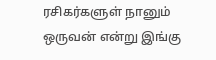ரசிகர்களுள் நானும் ஒருவன் என்று இங்கு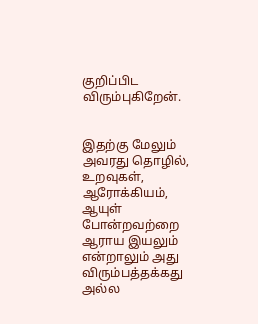குறிப்பிட விரும்புகிறேன்.


இதற்கு மேலும் அவரது தொழில், உறவுகள், ஆரோக்கியம், ஆயுள் போன்றவற்றை ஆராய இயலும் என்றாலும் அது விரும்பத்தக்கது அல்ல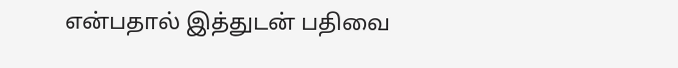என்பதால் இத்துடன் பதிவை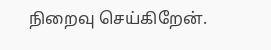நிறைவு செய்கிறேன்.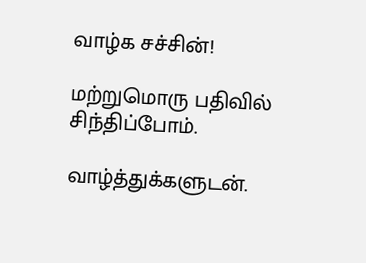வாழ்க சச்சின்!

மற்றுமொரு பதிவில் சிந்திப்போம்.

வாழ்த்துக்களுடன்.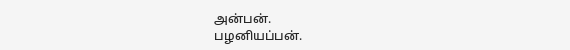அன்பன்.
பழனியப்பன்.